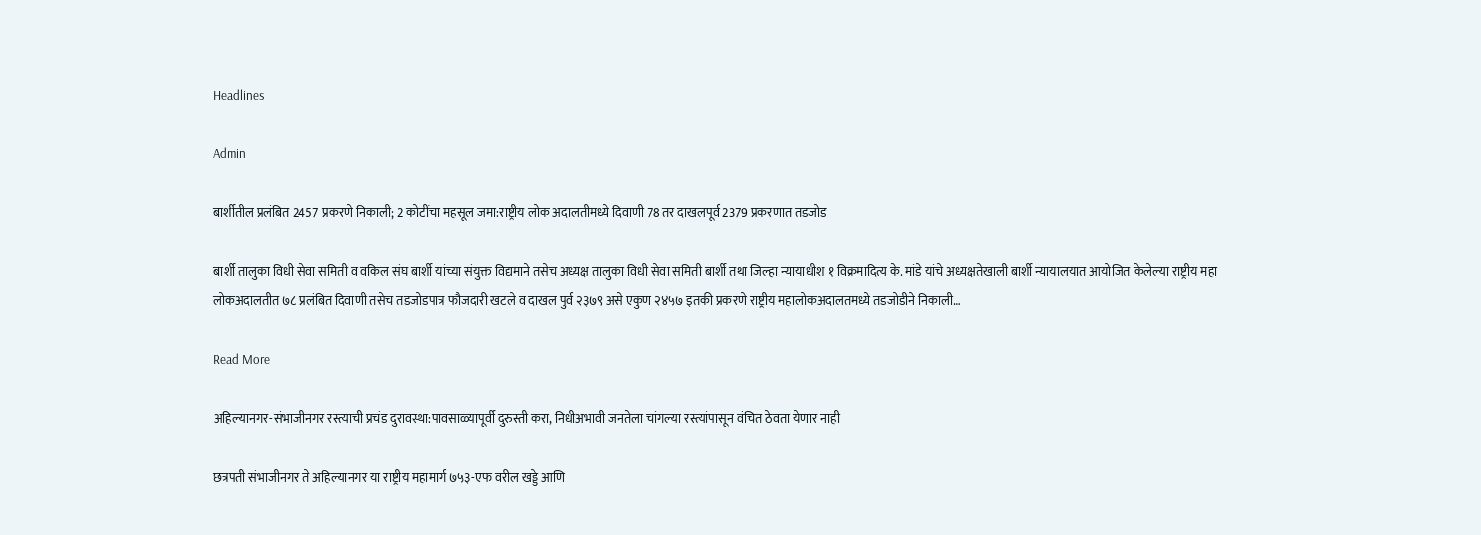Headlines

Admin

बार्शीतील प्रलंबित 2457 प्रकरणे निकाली; 2 कोटींचा महसूल जमा:राष्ट्रीय लोक अदालतीमध्ये दिवाणी 78 तर दाखलपूर्व 2379 प्रकरणात तडजोड

बार्शी तालुका विधी सेवा समिती व वकिल संघ बार्शी यांच्या संयुक्त विद्यमाने तसेच अध्यक्ष तालुका विधी सेवा समिती बार्शी तथा जिल्हा न्यायाधीश १ विक्रमादित्य के. मांडे यांचे अध्यक्षतेखाली बार्शी न्यायालयात आयोजित केलेल्या राष्ट्रीय महा लोकअदालतीत ७८ प्रलंबित दिवाणी तसेच तडजोडपात्र फौजदारी खटले व दाखल पुर्व २३७९ असे एकुण २४५७ इतकी प्रकरणे राष्ट्रीय महालोकअदालतमध्ये तडजोडीने निकाली…

Read More

अहिल्यानगर-संभाजीनगर रस्त्याची प्रचंड दुरावस्था:पावसाळ्यापूर्वी दुरुस्ती करा, निधीअभावी जनतेला चांगल्या रस्त्यांपासून वंचित ठेवता येणार नाही

छत्रपती संभाजीनगर ते अहिल्यानगर या राष्ट्रीय महामार्ग ७५३-एफ वरील खड्डे आणि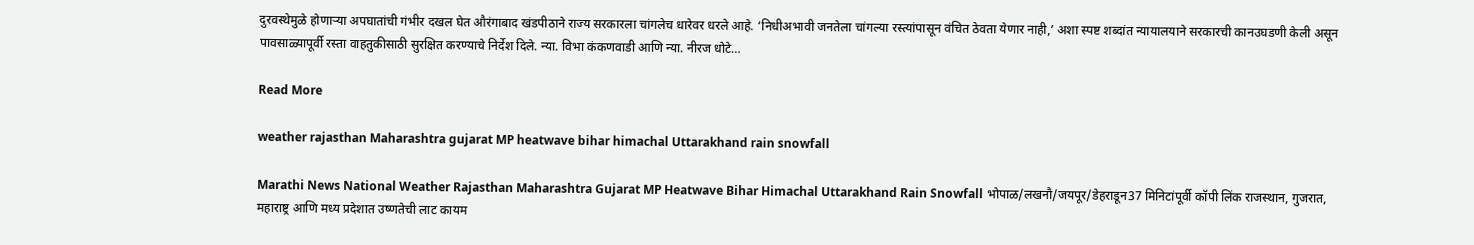दुरवस्थेमुळे होणाऱ्या अपघातांची गंभीर दखल घेत औरंगाबाद खंडपीठाने राज्य सरकारला चांगलेच धारेवर धरले आहे. ‘निधीअभावी जनतेला चांगल्या रस्त्यांपासून वंचित ठेवता येणार नाही,’ अशा स्पष्ट शब्दांत न्यायालयाने सरकारची कानउघडणी केली असून पावसाळ्यापूर्वी रस्ता वाहतुकीसाठी सुरक्षित करण्याचे निर्देश दिले. न्या. विभा कंकणवाडी आणि न्या. नीरज धोटे…

Read More

weather rajasthan Maharashtra gujarat MP heatwave bihar himachal Uttarakhand rain snowfall

Marathi News National Weather Rajasthan Maharashtra Gujarat MP Heatwave Bihar Himachal Uttarakhand Rain Snowfall भोपाळ/लखनौ/जयपूर/डेहराडून37 मिनिटांपूर्वी कॉपी लिंक राजस्थान, गुजरात, महाराष्ट्र आणि मध्य प्रदेशात उष्णतेची लाट कायम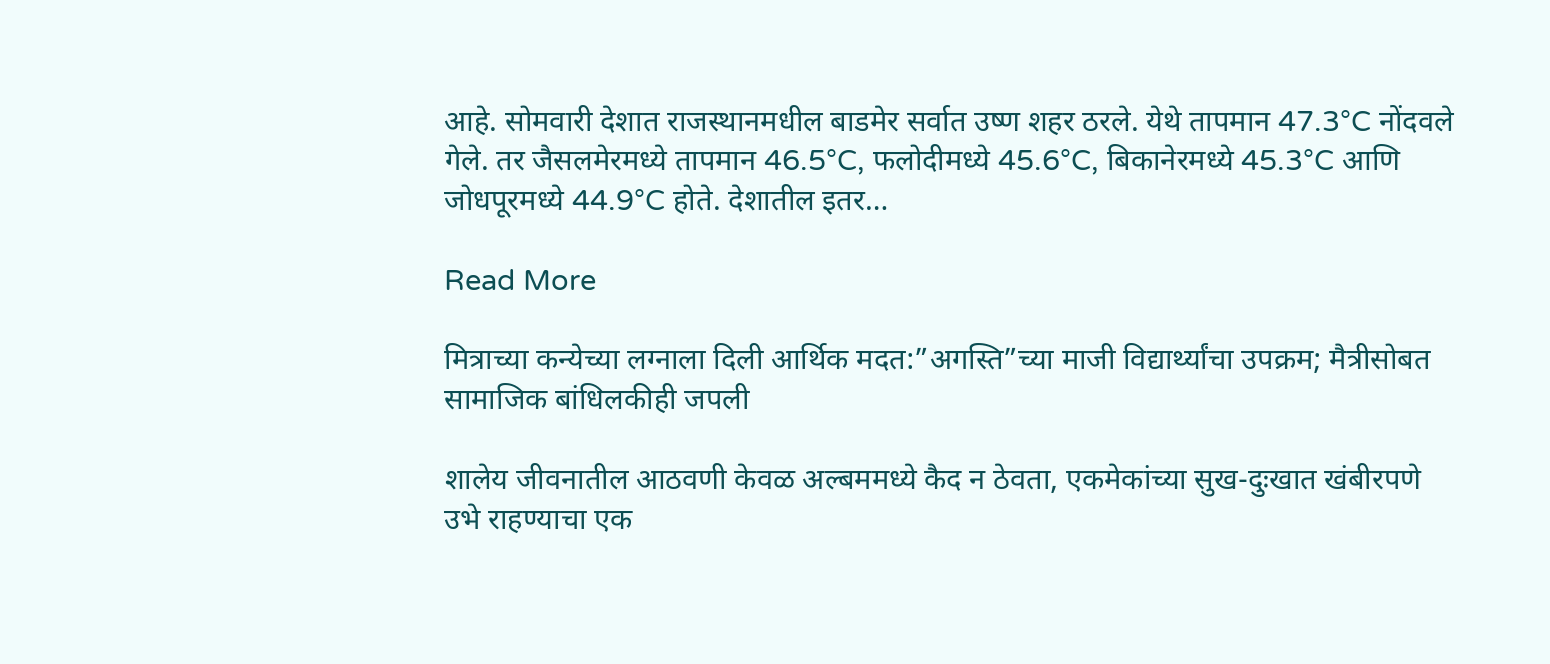आहे. सोमवारी देशात राजस्थानमधील बाडमेर सर्वात उष्ण शहर ठरले. येथे तापमान 47.3°C नोंदवले गेले. तर जैसलमेरमध्ये तापमान 46.5°C, फलोदीमध्ये 45.6°C, बिकानेरमध्ये 45.3°C आणि जोधपूरमध्ये 44.9°C होते. देशातील इतर…

Read More

मित्राच्या कन्येच्या लग्नाला दिली आर्थिक मदत:”अगस्ति”च्या माजी विद्यार्थ्यांचा उपक्रम; मैत्रीसोबत सामाजिक बांधिलकीही जपली

शालेय जीवनातील आठवणी केवळ अल्बममध्ये कैद न ठेवता, एकमेकांच्या सुख-दुःखात खंबीरपणे उभे राहण्याचा एक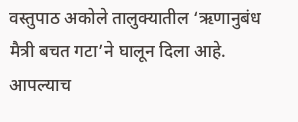वस्तुपाठ अकोले तालुक्यातील ‘ऋणानुबंध मैत्री बचत गटा’ने घालून दिला आहे. आपल्याच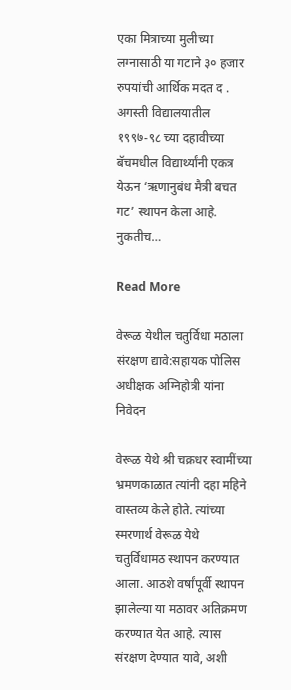एका मित्राच्या मुलीच्या लग्नासाठी या गटाने ३० हजार रुपयांची आर्थिक मदत द . अगस्ती विद्यालयातील १९९७-९८ च्या दहावीच्या बॅचमधील विद्यार्थ्यांनी एकत्र येऊन ‘ऋणानुबंध मैत्री बचत गट’ स्थापन केला आहे. नुकतीच…

Read More

वेरूळ येथील चतुर्विधा मठाला संरक्षण द्यावे:सहायक पोलिस अधीक्षक अग्निहोत्री यांना निवेदन

वेरूळ येथे श्री चक्रधर स्वामींच्या भ्रमणकाळात त्यांनी दहा महिने वास्तव्य केले होते. त्यांच्या स्मरणार्थ वेरूळ येथे चतुर्विधामठ स्थापन करण्यात आला. आठशे वर्षांपूर्वी स्थापन झालेल्या या मठावर अतिक्रमण करण्यात येत आहे. त्यास संरक्षण देण्यात यावे, अशी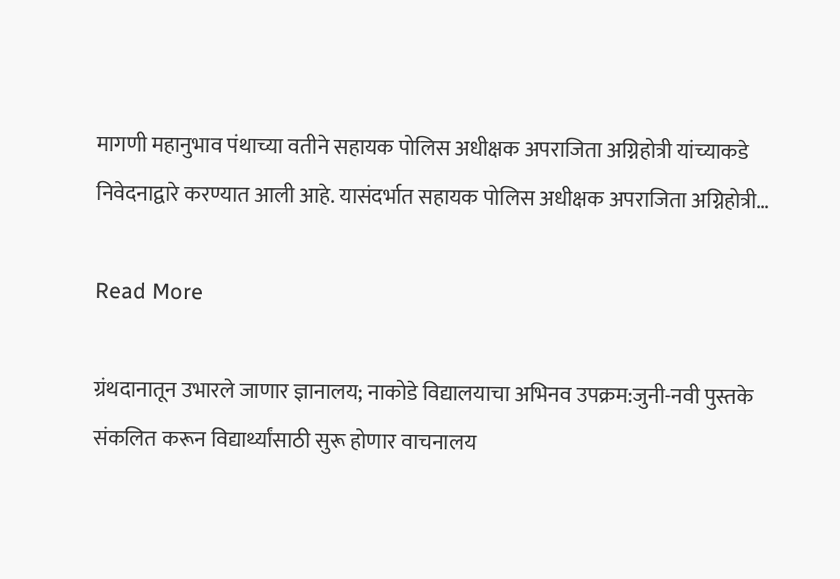मागणी महानुभाव पंथाच्या वतीने सहायक पोलिस अधीक्षक अपराजिता अग्निहोत्री यांच्याकडे निवेदनाद्वारे करण्यात आली आहे. यासंदर्भात सहायक पोलिस अधीक्षक अपराजिता अग्निहोत्री…

Read More

ग्रंथदानातून उभारले जाणार ज्ञानालय; नाकोडे विद्यालयाचा अभिनव उपक्रम:जुनी-नवी पुस्तके संकलित करून विद्यार्थ्यांसाठी सुरू होणार वाचनालय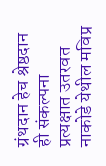ग्रंथदान हेच श्रेष्ठदान ही संकल्पना प्रत्यक्षात उतरवत नाकोडे येथील मविप्र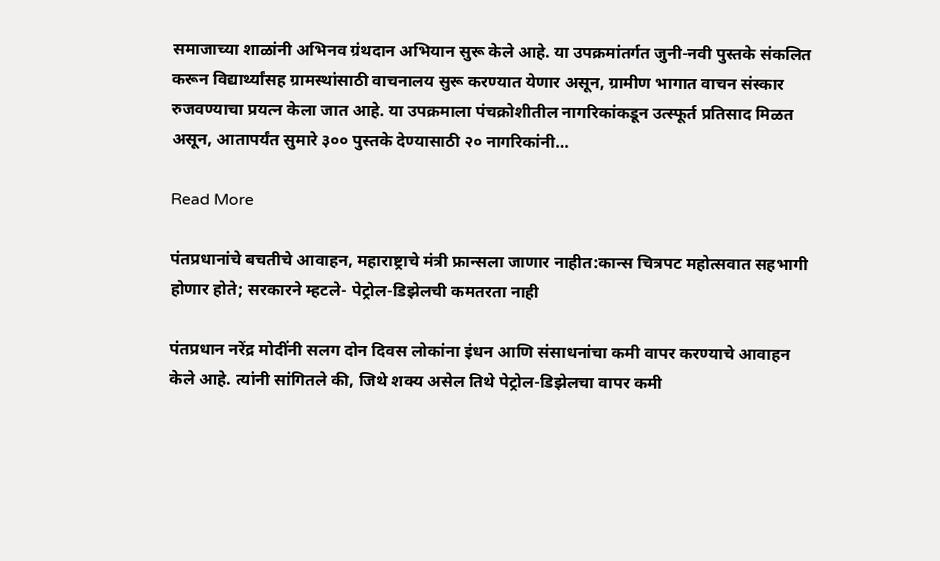समाजाच्या शाळांनी अभिनव ग्रंथदान अभियान सुरू केले आहे. या उपक्रमांतर्गत जुनी-नवी पुस्तके संकलित करून विद्यार्थ्यांसह ग्रामस्थांसाठी वाचनालय सुरू करण्यात येणार असून, ग्रामीण भागात वाचन संस्कार रुजवण्याचा प्रयत्न केला जात आहे. या उपक्रमाला पंचक्रोशीतील नागरिकांकडून उत्स्फूर्त प्रतिसाद मिळत असून, आतापर्यंत सुमारे ३०० पुस्तके देण्यासाठी २० नागरिकांनी…

Read More

पंतप्रधानांचे बचतीचे आवाहन, महाराष्ट्राचे मंत्री फ्रान्सला जाणार नाहीत:कान्स चित्रपट महोत्सवात सहभागी होणार होते; सरकारने म्हटले- पेट्रोल-डिझेलची कमतरता नाही

पंतप्रधान नरेंद्र मोदींनी सलग दोन दिवस लोकांना इंधन आणि संसाधनांचा कमी वापर करण्याचे आवाहन केले आहे. त्यांनी सांगितले की, जिथे शक्य असेल तिथे पेट्रोल-डिझेलचा वापर कमी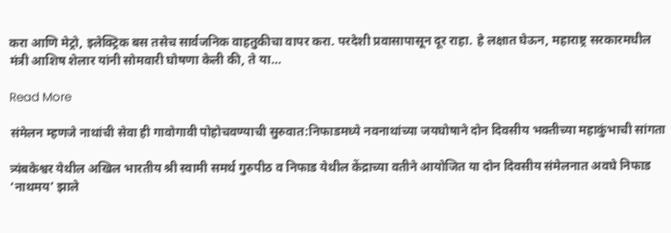करा आणि मेट्रो, इलेक्ट्रिक बस तसेच सार्वजनिक वाहतुकीचा वापर करा. परदेशी प्रवासापासून दूर राहा. हे लक्षात घेऊन, महाराष्ट्र सरकारमधील मंत्री आशिष शेलार यांनी सोमवारी घोषणा केली की, ते या…

Read More

संमेलन म्हणजे नाथांची सेवा ही गावोगावी पोहोचवण्याची सुरुवात:निफाडमध्ये नवनाथांच्या जयघोषाने दोन दिवसीय भक्तीच्या महाकुंभाची सांगता

त्र्यंबकेश्वर येथील अखिल भारतीय श्री स्वामी समर्थ गुरुपीठ व निफाड येथील केंद्राच्या वतीने आयोजित या दोन दिवसीय संमेलनात अवघे निफाड ‘नाथमय’ झाले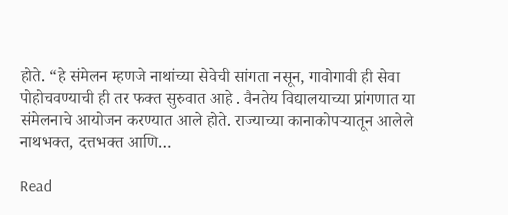होते. “हे संमेलन म्हणजे नाथांच्या सेवेची सांगता नसून, गावोगावी ही सेवा पोहोचवण्याची ही तर फक्त सुरुवात आहे . वैनतेय विद्यालयाच्या प्रांगणात या संमेलनाचे आयोजन करण्यात आले होते. राज्याच्या कानाकोपऱ्यातून आलेले नाथभक्त, दत्तभक्त आणि…

Read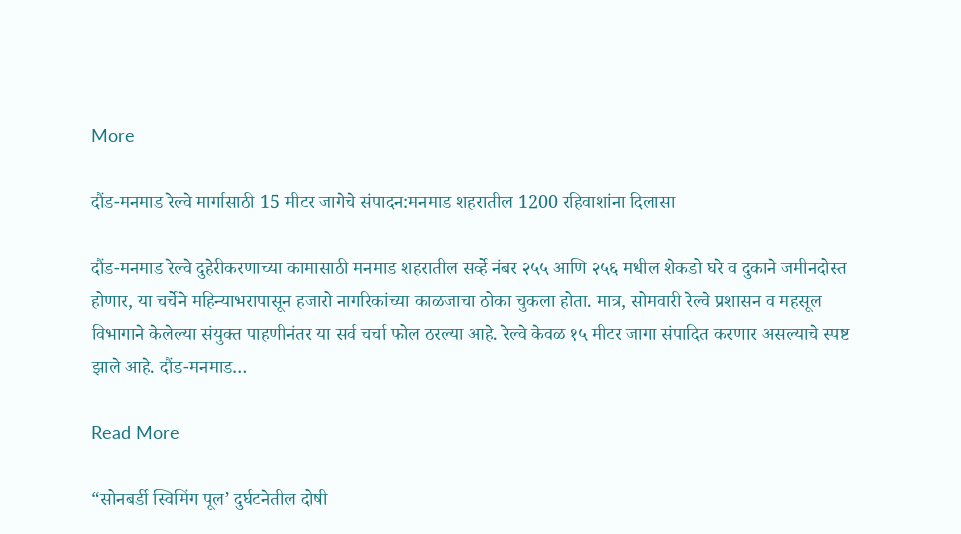More

दौंड-मनमाड रेल्वे मार्गासाठी 15 मीटर जागेचे संपादन:मनमाड शहरातील 1200 रहिवाशांना दिलासा

दौंड-मनमाड रेल्वे दुहेरीकरणाच्या कामासाठी मनमाड शहरातील सर्व्हे नंबर २५५ आणि २५६ मधील शेकडो घरे व दुकाने जमीनदोस्त होणार, या चर्चेने महिन्याभरापासून हजारो नागरिकांच्या काळजाचा ठोका चुकला होता. मात्र, सोमवारी रेल्वे प्रशासन व महसूल विभागाने केलेल्या संयुक्त पाहणीनंतर या सर्व चर्चा फोल ठरल्या आहे. रेल्वे केवळ १५ मीटर जागा संपादित करणार असल्याचे स्पष्ट झाले आहे. दौंड-मनमाड…

Read More

“सोनबर्डी स्विमिंग पूल’ दुर्घटनेतील दोषी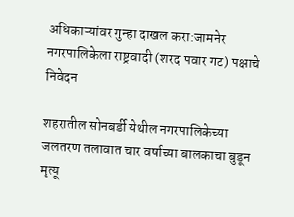अधिकाऱ्यांवर गुन्हा दाखल करा:जामनेर नगरपालिकेला राष्ट्रवादी (शरद पवार गट) पक्षाचे निवेदन

शहरातील सोनबर्डी येथील नगरपालिकेच्या जलतरण तलावात चार वर्षाच्या बालकाचा बुडून मृत्यू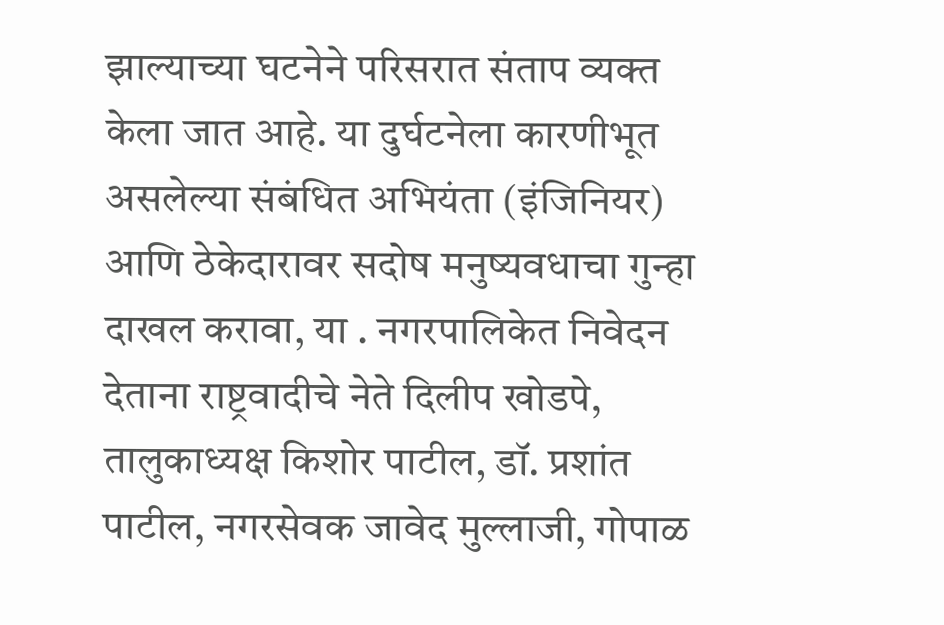झाल्याच्या घटनेने परिसरात संताप व्यक्त केला जात आहे. या दुर्घटनेला कारणीभूत असलेल्या संबंधित अभियंता (इंजिनियर) आणि ठेकेदारावर सदोष मनुष्यवधाचा गुन्हा दाखल करावा, या . नगरपालिकेत निवेदन देताना राष्ट्रवादीचे नेते दिलीप खोडपे, तालुकाध्यक्ष किशोर पाटील, डॉ. प्रशांत पाटील, नगरसेवक जावेद मुल्लाजी, गोपाळ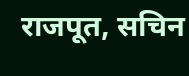राजपूत, सचिन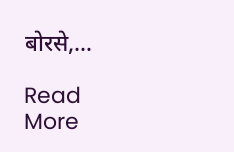बोरसे,…

Read More